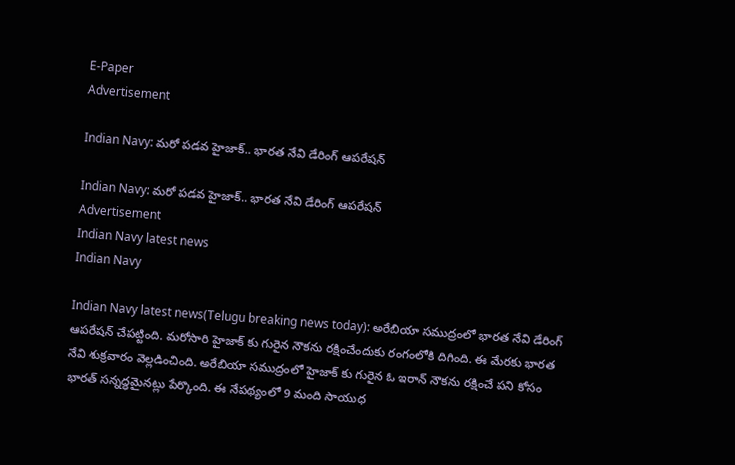E-Paper
Advertisement

Indian Navy: మరో పడవ హైజాక్.. భారత నేవి డేరింగ్ ఆపరేషన్

Indian Navy: మరో పడవ హైజాక్.. భారత నేవి డేరింగ్ ఆపరేషన్
Advertisement
Indian Navy latest news
Indian Navy

Indian Navy latest news(Telugu breaking news today): అరేబియా సముద్రంలో భారత నేవి డేరింగ్ ఆపరేషన్ చేపట్టింది. మరోసారి హైజాక్ కు గురైన నౌకను రక్షించేందుకు రంగంలోకి దిగింది. ఈ మేరకు భారత నేవి శుక్రవారం వెల్లడించింది. అరేబియా సముద్రంలో హైజాక్ కు గురైన ఓ ఇరాన్ నౌకను రక్షించే పని కోసం భారత్ సన్నద్ధమైనట్లు పేర్కొంది. ఈ నేపథ్యంలో 9 మంది సాయుధ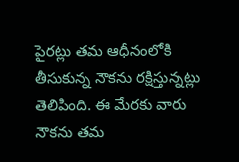పైరట్లు తమ ఆధీనంలోకి తీసుకున్న నౌకను రక్షిస్తున్నట్లు తెలిపింది. ఈ మేరకు వారు నౌకను తమ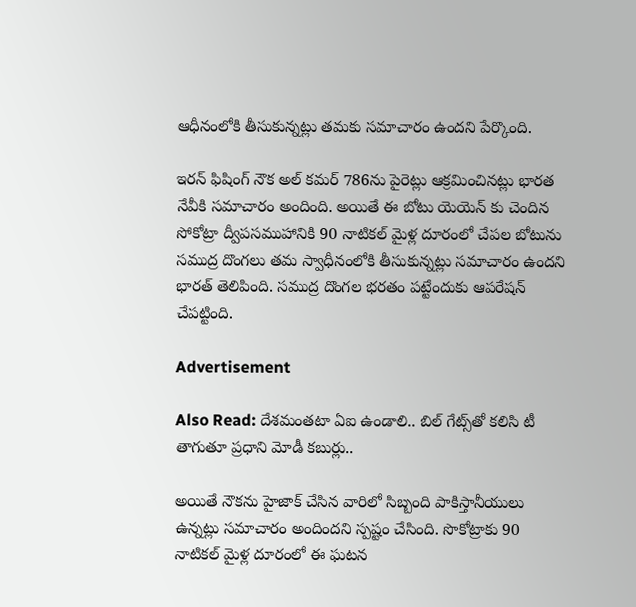ఆధీనంలోకి తీసుకున్నట్లు తమకు సమాచారం ఉందని పేర్కొంది.

ఇరన్ ఫిషింగ్ నౌక అల్ కమర్ 786ను పైరెట్లు ఆక్రమించినట్లు భారత నేవీకి సమాచారం అందింది. అయితే ఈ బోటు యెయెన్ కు చెందిన సోకోట్రా ద్వీపసముహానికి 90 నాటికల్ మైళ్ల దూరంలో చేపల బోటును సముద్ర దొంగలు తమ స్వాధీనంలోకి తీసుకున్నట్లు సమాచారం ఉందని భారత్ తెలిపింది. సముద్ర దొంగల భరతం పట్టేందుకు ఆపరేషన్ చేపట్టింది.

Advertisement

Also Read: దేశమంతటా ఏఐ ఉండాలి.. బిల్ గేట్స్‌తో కలిసి టీ తాగుతూ ప్రధాని మోడీ కబుర్లు..

అయితే నౌకను హైజాక్ చేసిన వారిలో సిబ్బంది పాకిస్తానీయులు ఉన్నట్లు సమాచారం అందిందని స్పష్టం చేసింది. సొకోట్రాకు 90 నాటికల్ మైళ్ల దూరంలో ఈ ఘటన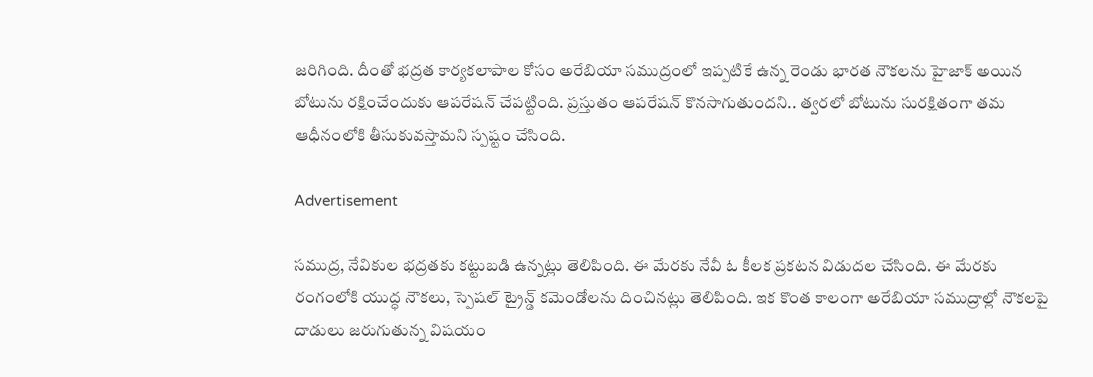జరిగింది. దీంతో భద్రత కార్యకలాపాల కోసం అరేబియా సముద్రంలో ఇప్పటికే ఉన్న రెండు భారత నౌకలను హైజాక్ అయిన బోటును రక్షించేందుకు ఆపరేషన్ చేపట్టింది. ప్రస్తుతం ఆపరేషన్ కొనసాగుతుందని.. త్వరలో బోటును సురక్షితంగా తమ ఆధీనంలోకి తీసుకువస్తామని స్పష్టం చేసింది.

Advertisement

సముద్ర, నేవికుల భద్రతకు కట్టుబడి ఉన్నట్లు తెలిపింది. ఈ మేరకు నేవీ ఓ కీలక ప్రకటన విడుదల చేసింది. ఈ మేరకు రంగంలోకి యుద్ధ నౌకలు, స్పెషల్ ట్రైన్డ్ కమెండోలను దించినట్లు తెలిపింది. ఇక కొంత కాలంగా అరేబియా సముద్రాల్లో నౌకలపై దాడులు జరుగుతున్న విషయం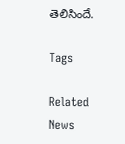తెలిసిందే.

Tags

Related News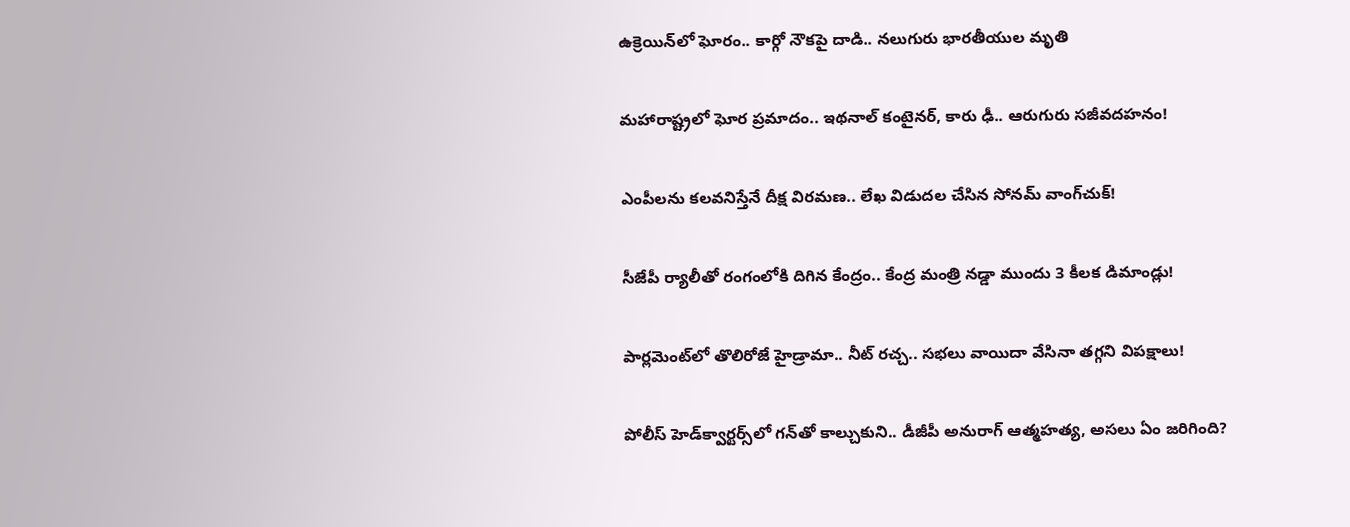ఉక్రెయిన్‌లో ఘోరం.. కార్గో నౌకపై దాడి.. నలుగురు భారతీయుల మృతి

మహారాష్ట్రలో ఘోర ప్రమాదం.. ఇథనాల్ కంటైనర్, కారు ఢీ.. ఆరుగురు సజీవదహనం!

ఎంపీలను కలవనిస్తేనే దీక్ష విరమణ.. లేఖ విడుదల చేసిన సోనమ్ వాంగ్‌చుక్!

సీజేపీ ర్యాలీతో రంగంలోకి దిగిన కేంద్రం.. కేంద్ర మంత్రి నడ్డా ముందు 3 కీలక డిమాండ్లు!

పార్లమెంట్‌లో తొలిరోజే హైడ్రామా.. నీట్ రచ్చ.. సభలు వాయిదా వేసినా తగ్గని విపక్షాలు!

పోలీస్ హెడ్‌క్వార్టర్స్‌లో గన్‌తో కాల్చుకుని.. డీజీపీ అనురాగ్‌ ఆత్మహత్య, అసలు ఏం జరిగింది?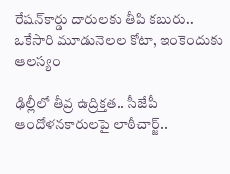రేషన్‌కార్డు దారులకు తీపి కబురు.. ఒకేసారి మూడునెలల కోటా, ఇంకెందుకు ఆలస్యం

ఢిల్లీలో తీవ్ర ఉద్రిక్తత.. సీజేపీ ఆందోళనకారులపై లాఠీచార్జ్..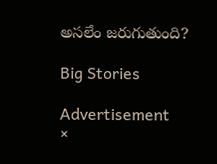అసలేం జరుగుతుంది?

Big Stories

Advertisement
×